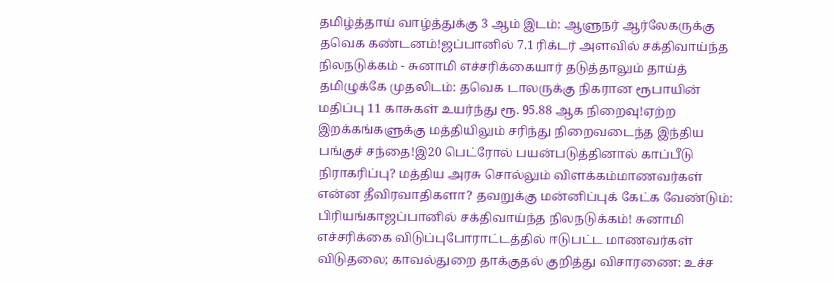தமிழ்த்தாய் வாழ்த்துக்கு 3 ஆம் இடம்: ஆளுநர் ஆர்லேகருக்கு தவெக கண்டனம்!ஜப்பானில் 7.1 ரிக்டர் அளவில் சக்திவாய்ந்த நிலநடுக்கம் - சுனாமி எச்சரிக்கையார் தடுத்தாலும் தாய்த் தமிழுக்கே முதலிடம்: தவெக டாலருக்கு நிகரான ரூபாயின் மதிப்பு 11 காசுகள் உயர்ந்து ரூ. 95.88 ஆக நிறைவு!ஏற்ற இறக்கங்களுக்கு மத்தியிலும் சரிந்து நிறைவடைந்த இந்திய பங்குச் சந்தை!இ20 பெட்ரோல் பயன்படுத்தினால் காப்பீடு நிராகரிப்பு? மத்திய அரசு சொல்லும் விளக்கம்மாணவர்கள் என்ன தீவிரவாதிகளா? தவறுக்கு மன்னிப்புக் கேட்க வேண்டும்: பிரியங்காஜப்பானில் சக்திவாய்ந்த நிலநடுக்கம்! சுனாமி எச்சரிக்கை விடுப்புபோராட்டத்தில் ஈடுபட்ட மாணவர்கள் விடுதலை; காவல்துறை தாக்குதல் குறித்து விசாரணை: உச்ச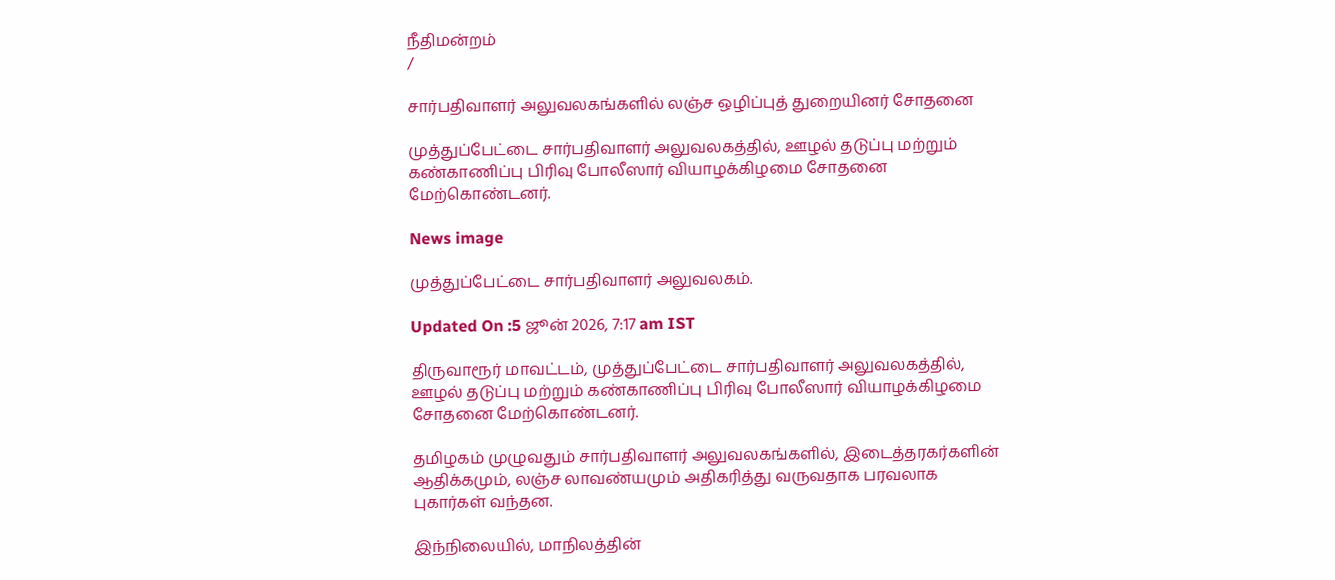நீதிமன்றம்
/

சார்பதிவாளர் அலுவலகங்களில் லஞ்ச ஒழிப்புத் துறையினர் சோதனை

முத்துப்பேட்டை சார்பதிவாளர் அலுவலகத்தில், ஊழல் தடுப்பு மற்றும் கண்காணிப்பு பிரிவு போலீஸார் வியாழக்கிழமை சோதனை மேற்கொண்டனர்.

News image

முத்துப்பேட்டை சார்பதிவாளர் அலுவலகம்.

Updated On :5 ஜூன் 2026, 7:17 am IST

திருவாரூர் மாவட்டம், முத்துப்பேட்டை சார்பதிவாளர் அலுவலகத்தில், ஊழல் தடுப்பு மற்றும் கண்காணிப்பு பிரிவு போலீஸார் வியாழக்கிழமை சோதனை மேற்கொண்டனர்.

தமிழகம் முழுவதும் சார்பதிவாளர் அலுவலகங்களில், இடைத்தரகர்களின் ஆதிக்கமும், லஞ்ச லாவண்யமும் அதிகரித்து வருவதாக பரவலாக புகார்கள் வந்தன.

இந்நிலையில், மாநிலத்தின்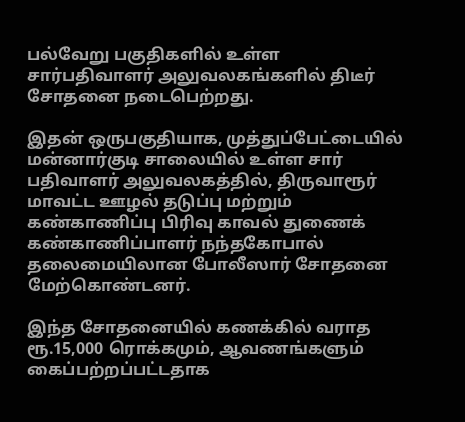பல்வேறு பகுதிகளில் உள்ள சார்பதிவாளர் அலுவலகங்களில் திடீர் சோதனை நடைபெற்றது.

இதன் ஒருபகுதியாக, முத்துப்பேட்டையில் மன்னார்குடி சாலையில் உள்ள சார் பதிவாளர் அலுவலகத்தில், திருவாரூர் மாவட்ட ஊழல் தடுப்பு மற்றும் கண்காணிப்பு பிரிவு காவல் துணைக் கண்காணிப்பாளர் நந்தகோபால் தலைமையிலான போலீஸார் சோதனை மேற்கொண்டனர்.

இந்த சோதனையில் கணக்கில் வராத ரூ.15,000 ரொக்கமும், ஆவணங்களும் கைப்பற்றப்பட்டதாக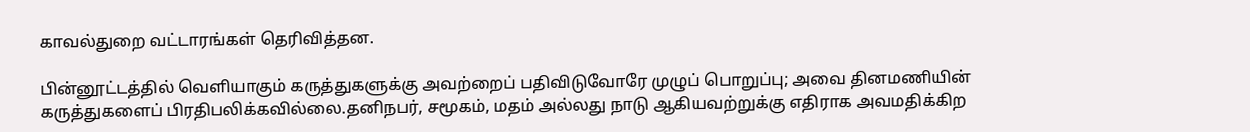காவல்துறை வட்டாரங்கள் தெரிவித்தன.

பின்னூட்டத்தில் வெளியாகும் கருத்துகளுக்கு அவற்றைப் பதிவிடுவோரே முழுப் பொறுப்பு; அவை தினமணியின் கருத்துகளைப் பிரதிபலிக்கவில்லை.தனிநபர், சமூகம், மதம் அல்லது நாடு ஆகியவற்றுக்கு எதிராக அவமதிக்கிற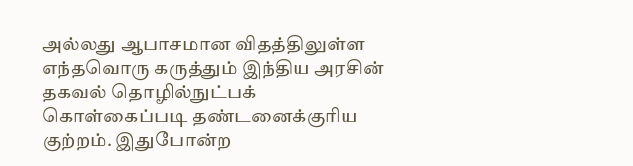அல்லது ஆபாசமான விதத்திலுள்ள எந்தவொரு கருத்தும் இந்திய அரசின் தகவல் தொழில்நுட்பக் கொள்கைப்படி தண்டனைக்குரிய குற்றம். இதுபோன்ற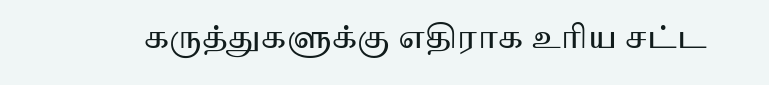கருத்துகளுக்கு எதிராக உரிய சட்ட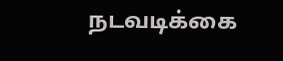நடவடிக்கை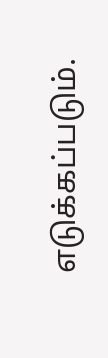எடுக்கப்படும்.